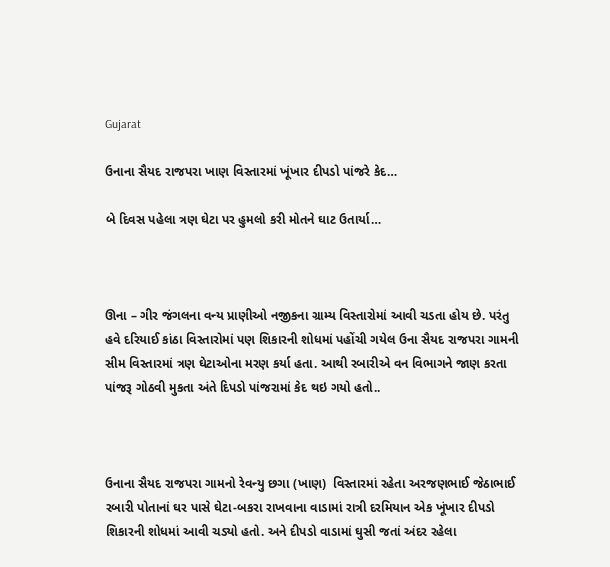Gujarat

ઉનાના સૈયદ રાજપરા ખાણ વિસ્તારમાં ખૂંખાર દીપડો પાંજરે કેદ…

બે દિવસ પહેલા ત્રણ ઘેટા પર હુમલો કરી મોતને ઘાટ ઉતાર્યા…



ઊના – ગીર જંગલના વન્ય પ્રાણીઓ નજીકના ગ્રામ્ય વિસ્તારોમાં આવી ચડતા હોય છે. પરંતુ હવે દરિયાઈ કાંઠા વિસ્તારોમાં પણ શિકારની શોધમાં પહોંચી ગયેલ ઉના સૈયદ રાજપરા ગામની સીમ વિસ્તારમાં ત્રણ ઘેટાઓના મરણ કર્યા હતા. આથી રબારીએ વન વિભાગને જાણ કરતા પાંજરૂ ગોઠવી મુકતા અંતે દિપડો પાંજરામાં કેદ થઇ ગયો હતો..



ઉનાના સૈયદ રાજપરા ગામનો રેવન્યુ છગા (ખાણ)  વિસ્તારમાં રહેતા અરજણભાઈ જેઠાભાઈ રબારી પોતાનાં ઘર પાસે ઘેટા-બકરા રાખવાના વાડામાં રાત્રી દરમિયાન એક ખૂંખાર દીપડો શિકારની શોધમાં આવી ચડ્યો હતો. અને દીપડો વાડામાં ઘુસી જતાં અંદર રહેલા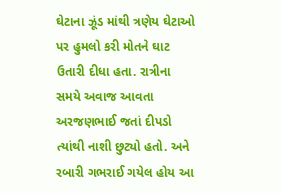ઘેટાના ઝૂંડ માંથી ત્રણેય ઘેટાઓ પર હુમલો કરી મોતને ઘાટ ઉતારી દીધા હતા. રાત્રીના સમયે અવાજ આવતા અરજણભાઈ જતાં દીપડો ત્યાંથી નાશી છુટ્યો હતો. અને રબારી ગભરાઈ ગયેલ હોય આ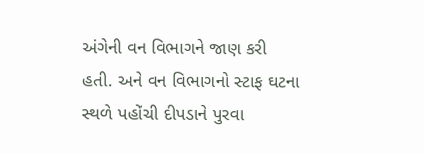અંગેની વન વિભાગને જાણ કરી હતી. અને વન વિભાગનો સ્ટાફ ઘટના સ્થળે પહોંચી દીપડાને પુરવા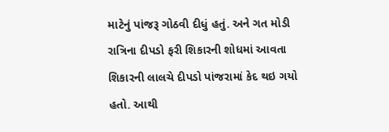માટેનું પાંજરૂ ગોઠવી દીધું હતું. અને ગત મોડી રાત્રિના દીપડો ફરી શિકારની શોધમાં આવતા શિકારની લાલચે દીપડો પાંજરામાં કેદ થઇ ગયો હતો. આથી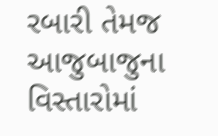રબારી તેમજ આજુબાજુના વિસ્તારોમાં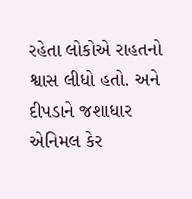રહેતા લોકોએ રાહતનો શ્વાસ લીધો હતો. અને દીપડાને જશાધાર એનિમલ કેર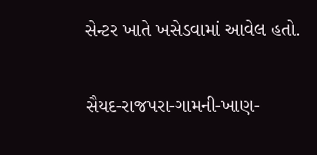સેન્ટર ખાતે ખસેડવામાં આવેલ હતો.

સૈયદ-રાજપરા-ગામની-ખાણ-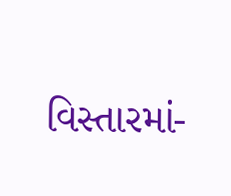વિસ્તારમાં-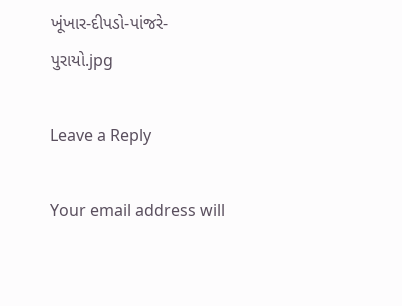ખૂંખાર-દીપડો-પાંજરે-પુરાયો.jpg

Leave a Reply

Your email address will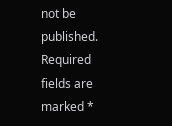not be published. Required fields are marked *